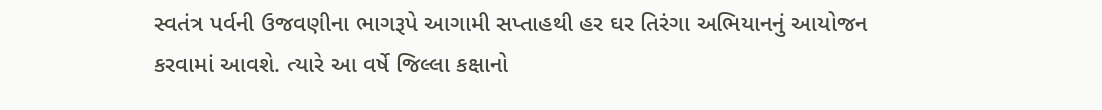સ્વતંત્ર પર્વની ઉજવણીના ભાગરૂપે આગામી સપ્તાહથી હર ઘર તિરંગા અભિયાનનું આયોજન કરવામાં આવશે. ત્યારે આ વર્ષે જિલ્લા કક્ષાનો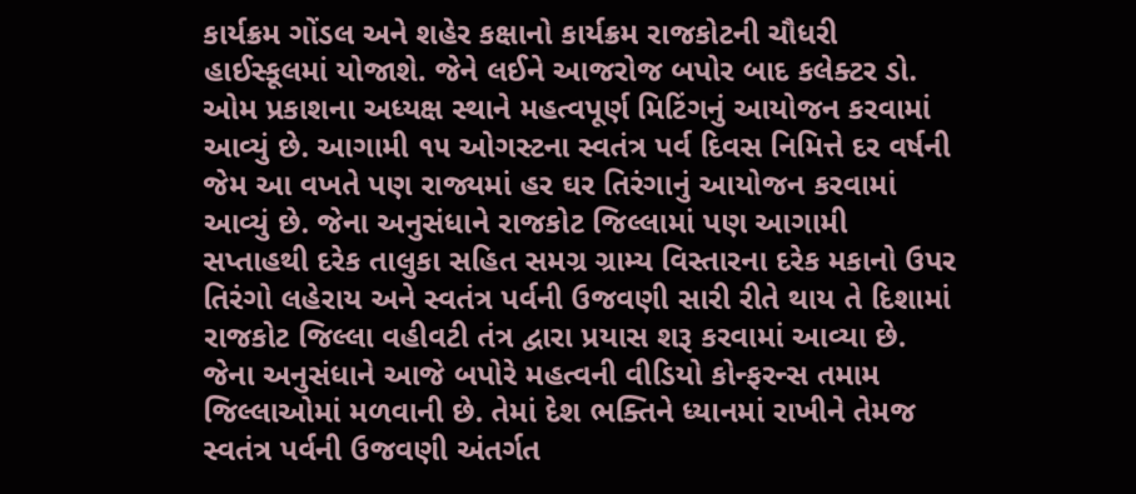કાર્યક્રમ ગોંડલ અને શહેર કક્ષાનો કાર્યક્રમ રાજકોટની ચૌધરી હાઈસ્કૂલમાં યોજાશે. જેને લઈને આજરોજ બપોર બાદ કલેક્ટર ડો. ઓમ પ્રકાશના અધ્યક્ષ સ્થાને મહત્વપૂર્ણ મિટિંગનું આયોજન કરવામાં આવ્યું છે. આગામી ૧૫ ઓગસ્ટના સ્વતંત્ર પર્વ દિવસ નિમિત્તે દર વર્ષની જેમ આ વખતે પણ રાજ્યમાં હર ઘર તિરંગાનું આયોજન કરવામાં આવ્યું છે. જેના અનુસંધાને રાજકોટ જિલ્લામાં પણ આગામી સપ્તાહથી દરેક તાલુકા સહિત સમગ્ર ગ્રામ્ય વિસ્તારના દરેક મકાનો ઉપર તિરંગો લહેરાય અને સ્વતંત્ર પર્વની ઉજવણી સારી રીતે થાય તે દિશામાં રાજકોટ જિલ્લા વહીવટી તંત્ર દ્વારા પ્રયાસ શરૂ કરવામાં આવ્યા છે. જેના અનુસંધાને આજે બપોરે મહત્વની વીડિયો કોન્ફરન્સ તમામ જિલ્લાઓમાં મળવાની છે. તેમાં દેશ ભક્તિને ધ્યાનમાં રાખીને તેમજ સ્વતંત્ર પર્વની ઉજવણી અંતર્ગત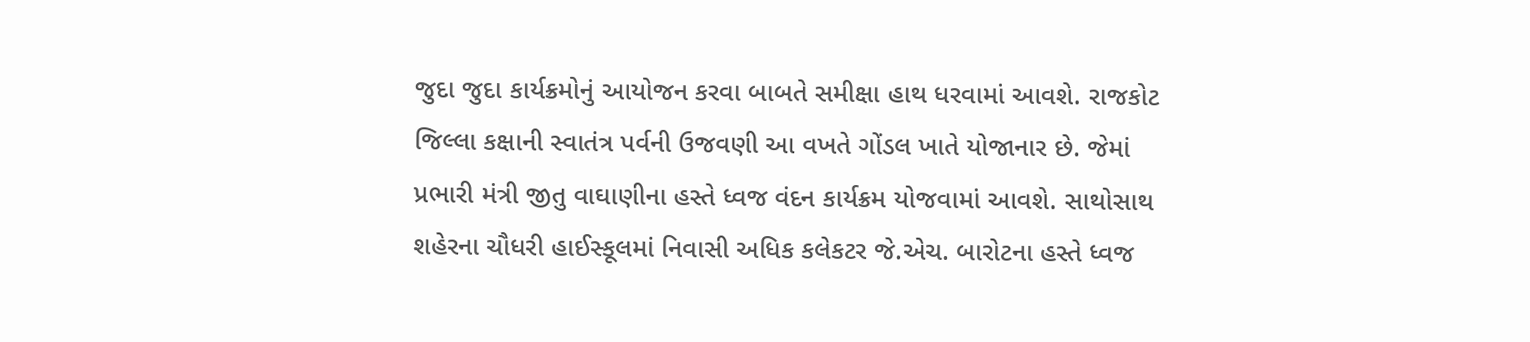જુદા જુદા કાર્યક્રમોનું આયોજન કરવા બાબતે સમીક્ષા હાથ ધરવામાં આવશે. રાજકોટ જિલ્લા કક્ષાની સ્વાતંત્ર પર્વની ઉજવણી આ વખતે ગોંડલ ખાતે યોજાનાર છે. જેમાં પ્રભારી મંત્રી જીતુ વાઘાણીના હસ્તે ધ્વજ વંદન કાર્યક્રમ યોજવામાં આવશે. સાથોસાથ શહેરના ચૌધરી હાઈસ્કૂલમાં નિવાસી અધિક કલેકટર જે.એચ. બારોટના હસ્તે ધ્વજ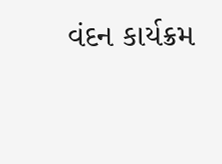વંદન કાર્યક્રમ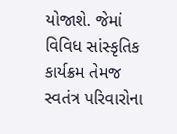યોજાશે. જેમાં વિવિધ સાંસ્કૃતિક કાર્યક્રમ તેમજ સ્વતંત્ર પરિવારોના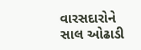વારસદારોને સાલ ઓઢાડી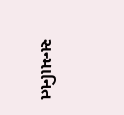સન્માનિત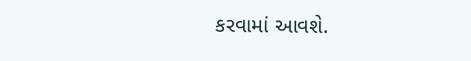કરવામાં આવશે.